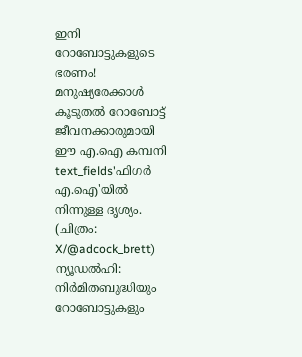ഇനി റോബോട്ടുകളുടെ ഭരണം! മനുഷ്യരേക്കാൾ കൂടുതൽ റോബോട്ട് ജീവനക്കാരുമായി ഈ എ.ഐ കമ്പനി
text_fields'ഫിഗർ എ.ഐ'യിൽ നിന്നുള്ള ദൃശ്യം. (ചിത്രം: X/@adcock_brett)
ന്യൂഡൽഹി: നിർമിതബുദ്ധിയും റോബോട്ടുകളും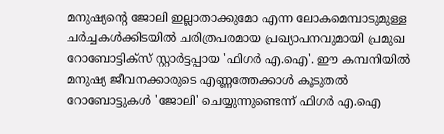മനുഷ്യന്റെ ജോലി ഇല്ലാതാക്കുമോ എന്ന ലോകമെമ്പാടുമുള്ള ചർച്ചകൾക്കിടയിൽ ചരിത്രപരമായ പ്രഖ്യാപനവുമായി പ്രമുഖ റോബോട്ടിക്സ് സ്റ്റാർട്ടപ്പായ 'ഫിഗർ എ.ഐ'. ഈ കമ്പനിയിൽ മനുഷ്യ ജീവനക്കാരുടെ എണ്ണത്തേക്കാൾ കൂടുതൽ റോബോട്ടുകൾ 'ജോലി' ചെയ്യുന്നുണ്ടെന്ന് ഫിഗർ എ.ഐ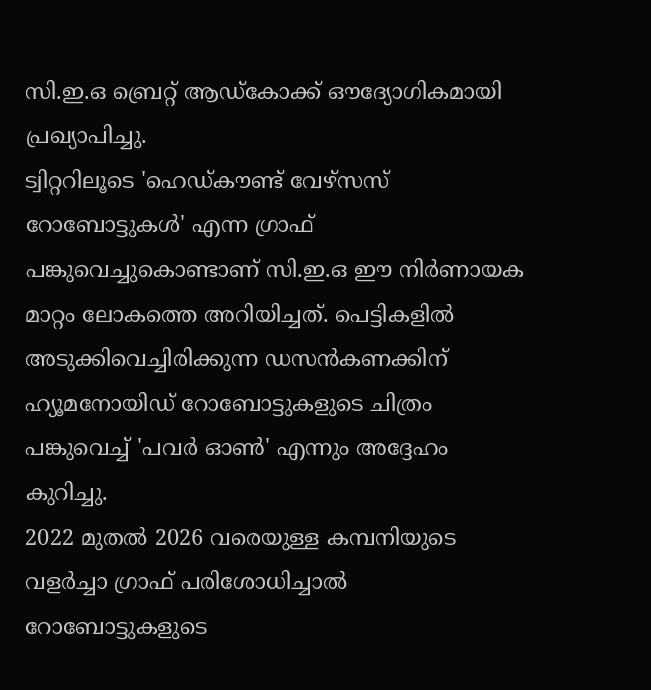സി.ഇ.ഒ ബ്രെറ്റ് ആഡ്കോക്ക് ഔദ്യോഗികമായി പ്രഖ്യാപിച്ചു.
ട്വിറ്ററിലൂടെ 'ഹെഡ്കൗണ്ട് വേഴ്സസ് റോബോട്ടുകൾ' എന്ന ഗ്രാഫ് പങ്കുവെച്ചുകൊണ്ടാണ് സി.ഇ.ഒ ഈ നിർണായക മാറ്റം ലോകത്തെ അറിയിച്ചത്. പെട്ടികളിൽ അടുക്കിവെച്ചിരിക്കുന്ന ഡസൻകണക്കിന് ഹ്യൂമനോയിഡ് റോബോട്ടുകളുടെ ചിത്രം പങ്കുവെച്ച് 'പവർ ഓൺ' എന്നും അദ്ദേഹം കുറിച്ചു.
2022 മുതൽ 2026 വരെയുള്ള കമ്പനിയുടെ വളർച്ചാ ഗ്രാഫ് പരിശോധിച്ചാൽ റോബോട്ടുകളുടെ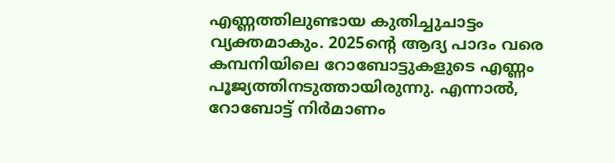എണ്ണത്തിലുണ്ടായ കുതിച്ചുചാട്ടം വ്യക്തമാകും. 2025ന്റെ ആദ്യ പാദം വരെ കമ്പനിയിലെ റോബോട്ടുകളുടെ എണ്ണം പൂജ്യത്തിനടുത്തായിരുന്നു. എന്നാൽ, റോബോട്ട് നിർമാണം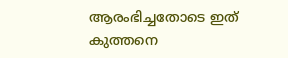ആരംഭിച്ചതോടെ ഇത് കുത്തനെ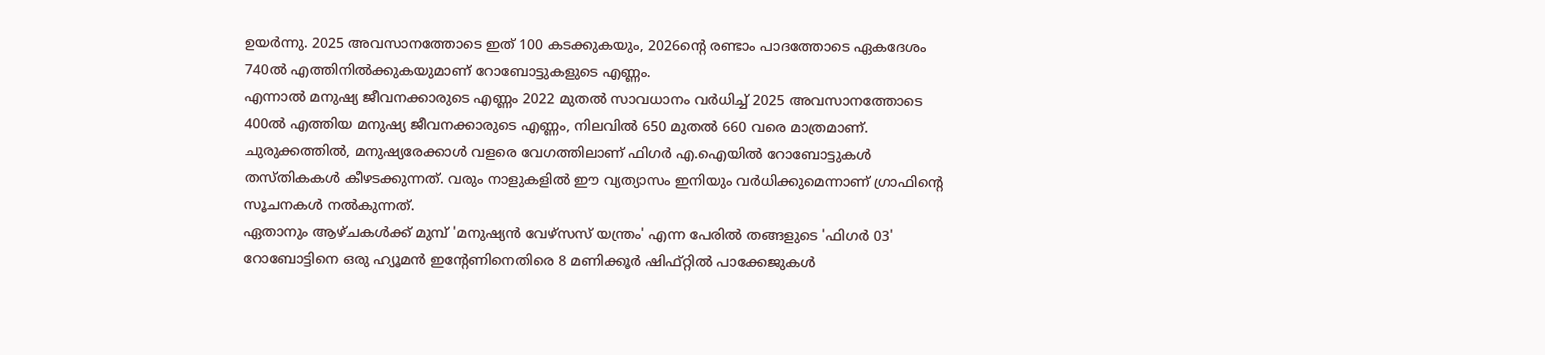ഉയർന്നു. 2025 അവസാനത്തോടെ ഇത് 100 കടക്കുകയും, 2026ന്റെ രണ്ടാം പാദത്തോടെ ഏകദേശം 740ൽ എത്തിനിൽക്കുകയുമാണ് റോബോട്ടുകളുടെ എണ്ണം.
എന്നാൽ മനുഷ്യ ജീവനക്കാരുടെ എണ്ണം 2022 മുതൽ സാവധാനം വർധിച്ച് 2025 അവസാനത്തോടെ 400ൽ എത്തിയ മനുഷ്യ ജീവനക്കാരുടെ എണ്ണം, നിലവിൽ 650 മുതൽ 660 വരെ മാത്രമാണ്. ചുരുക്കത്തിൽ, മനുഷ്യരേക്കാൾ വളരെ വേഗത്തിലാണ് ഫിഗർ എ.ഐയിൽ റോബോട്ടുകൾ തസ്തികകൾ കീഴടക്കുന്നത്. വരും നാളുകളിൽ ഈ വ്യത്യാസം ഇനിയും വർധിക്കുമെന്നാണ് ഗ്രാഫിന്റെ സൂചനകൾ നൽകുന്നത്.
ഏതാനും ആഴ്ചകൾക്ക് മുമ്പ് 'മനുഷ്യൻ വേഴ്സസ് യന്ത്രം' എന്ന പേരിൽ തങ്ങളുടെ 'ഫിഗർ 03' റോബോട്ടിനെ ഒരു ഹ്യൂമൻ ഇന്റേണിനെതിരെ 8 മണിക്കൂർ ഷിഫ്റ്റിൽ പാക്കേജുകൾ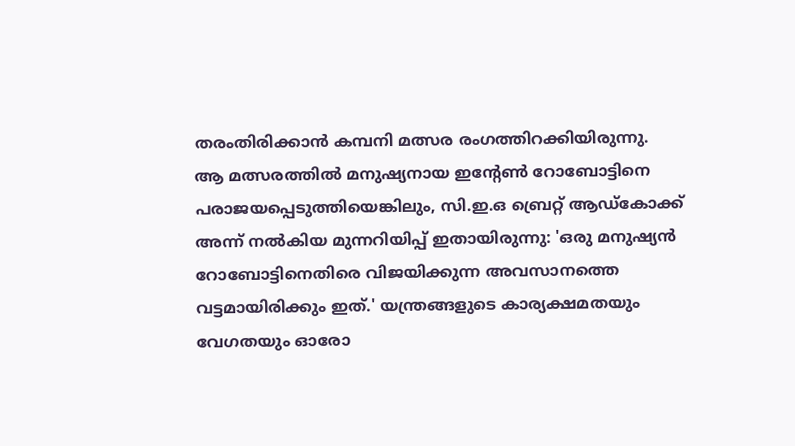തരംതിരിക്കാൻ കമ്പനി മത്സര രംഗത്തിറക്കിയിരുന്നു.
ആ മത്സരത്തിൽ മനുഷ്യനായ ഇന്റേൺ റോബോട്ടിനെ പരാജയപ്പെടുത്തിയെങ്കിലും, സി.ഇ.ഒ ബ്രെറ്റ് ആഡ്കോക്ക് അന്ന് നൽകിയ മുന്നറിയിപ്പ് ഇതായിരുന്നു: 'ഒരു മനുഷ്യൻ റോബോട്ടിനെതിരെ വിജയിക്കുന്ന അവസാനത്തെ വട്ടമായിരിക്കും ഇത്.' യന്ത്രങ്ങളുടെ കാര്യക്ഷമതയും വേഗതയും ഓരോ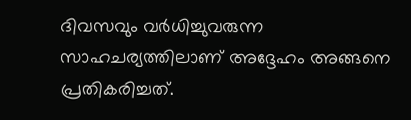ദിവസവും വർധിച്ചുവരുന്ന സാഹചര്യത്തിലാണ് അദ്ദേഹം അങ്ങനെ പ്രതികരിച്ചത്.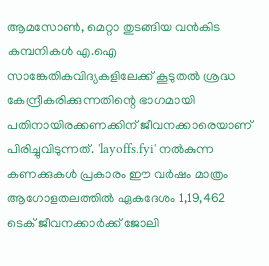ആമസോൺ, മെറ്റാ തുടങ്ങിയ വൻകിട കമ്പനികൾ എ.ഐ സാങ്കേതികവിദ്യകളിലേക്ക് കൂടുതൽ ശ്രദ്ധ കേന്ദ്രീകരിക്കുന്നതിന്റെ ഭാഗമായി പതിനായിരക്കണക്കിന് ജീവനക്കാരെയാണ് പിരിച്ചുവിടുന്നത്. 'layoffs.fyi' നൽകുന്ന കണക്കുകൾ പ്രകാരം ഈ വർഷം മാത്രം ആഗോളതലത്തിൽ ഏകദേശം 1,19,462 ടെക് ജീവനക്കാർക്ക് ജോലി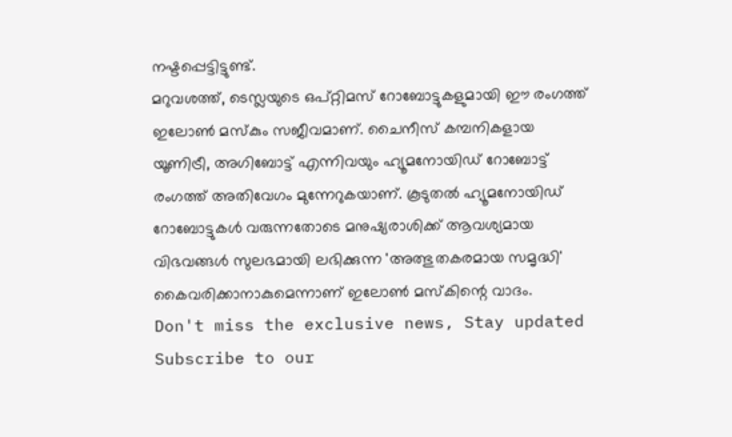നഷ്ടപ്പെട്ടിട്ടുണ്ട്.
മറുവശത്ത്, ടെസ്ലയുടെ ഒപ്റ്റിമസ് റോബോട്ടുകളുമായി ഈ രംഗത്ത് ഇലോൺ മസ്കും സജീവമാണ്. ചൈനീസ് കമ്പനികളായ യൂണിട്രീ, അഗിബോട്ട് എന്നിവയും ഹ്യൂമനോയിഡ് റോബോട്ട് രംഗത്ത് അതിവേഗം മുന്നേറുകയാണ്. കൂടുതൽ ഹ്യൂമനോയിഡ് റോബോട്ടുകൾ വരുന്നതോടെ മനുഷ്യരാശിക്ക് ആവശ്യമായ വിഭവങ്ങൾ സുലഭമായി ലഭിക്കുന്ന 'അത്ഭുതകരമായ സമൃദ്ധി' കൈവരിക്കാനാകുമെന്നാണ് ഇലോൺ മസ്കിന്റെ വാദം.
Don't miss the exclusive news, Stay updated
Subscribe to our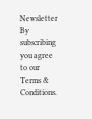Newsletter
By subscribing you agree to our Terms & Conditions.